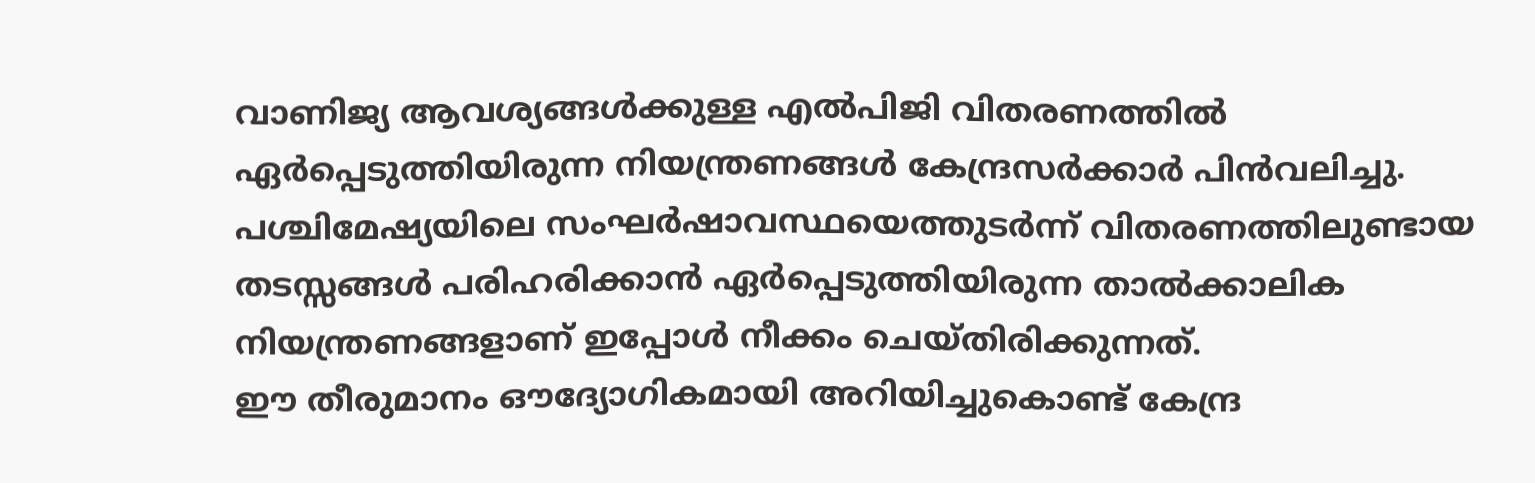വാണിജ്യ ആവശ്യങ്ങൾക്കുള്ള എൽപിജി വിതരണത്തിൽ ഏർപ്പെടുത്തിയിരുന്ന നിയന്ത്രണങ്ങൾ കേന്ദ്രസർക്കാർ പിൻവലിച്ചു. പശ്ചിമേഷ്യയിലെ സംഘർഷാവസ്ഥയെത്തുടർന്ന് വിതരണത്തിലുണ്ടായ തടസ്സങ്ങൾ പരിഹരിക്കാൻ ഏർപ്പെടുത്തിയിരുന്ന താൽക്കാലിക നിയന്ത്രണങ്ങളാണ് ഇപ്പോൾ നീക്കം ചെയ്തിരിക്കുന്നത്.
ഈ തീരുമാനം ഔദ്യോഗികമായി അറിയിച്ചുകൊണ്ട് കേന്ദ്ര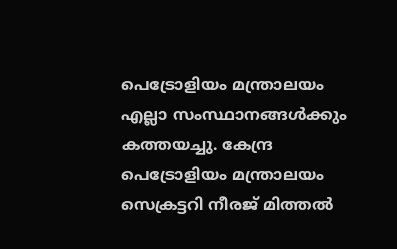പെട്രോളിയം മന്ത്രാലയം എല്ലാ സംസ്ഥാനങ്ങൾക്കും കത്തയച്ചു. കേന്ദ്ര പെട്രോളിയം മന്ത്രാലയം സെക്രട്ടറി നീരജ് മിത്തൽ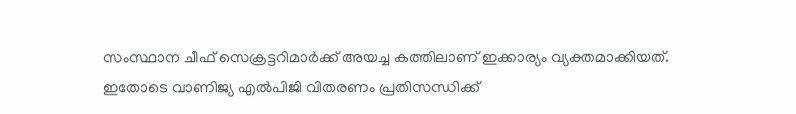സംസ്ഥാന ചീഫ് സെക്രട്ടറിമാർക്ക് അയച്ച കത്തിലാണ് ഇക്കാര്യം വ്യക്തമാക്കിയത്.
ഇതോടെ വാണിജ്യ എൽപിജി വിതരണം പ്രതിസന്ധിക്ക്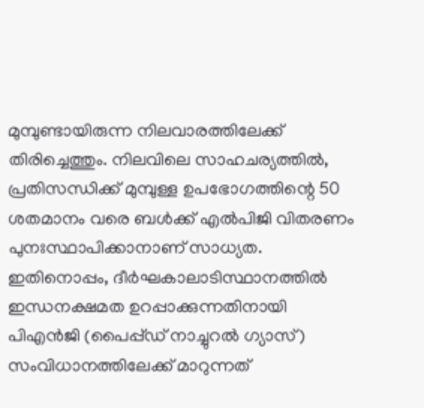മുമ്പുണ്ടായിരുന്ന നിലവാരത്തിലേക്ക് തിരിച്ചെത്തും. നിലവിലെ സാഹചര്യത്തിൽ, പ്രതിസന്ധിക്ക് മുമ്പുള്ള ഉപഭോഗത്തിന്റെ 50 ശതമാനം വരെ ബൾക്ക് എൽപിജി വിതരണം പുനഃസ്ഥാപിക്കാനാണ് സാധ്യത.
ഇതിനൊപ്പം, ദീർഘകാലാടിസ്ഥാനത്തിൽ ഇന്ധനക്ഷമത ഉറപ്പാക്കുന്നതിനായി പിഎൻജി (പൈപ്പ്ഡ് നാച്ചുറൽ ഗ്യാസ്) സംവിധാനത്തിലേക്ക് മാറുന്നത്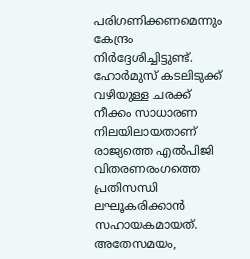പരിഗണിക്കണമെന്നും കേന്ദ്രം നിർദ്ദേശിച്ചിട്ടുണ്ട്. ഹോർമുസ് കടലിടുക്ക് വഴിയുള്ള ചരക്ക് നീക്കം സാധാരണ നിലയിലായതാണ് രാജ്യത്തെ എൽപിജി വിതരണരംഗത്തെ പ്രതിസന്ധി ലഘൂകരിക്കാൻ സഹായകമായത്.
അതേസമയം,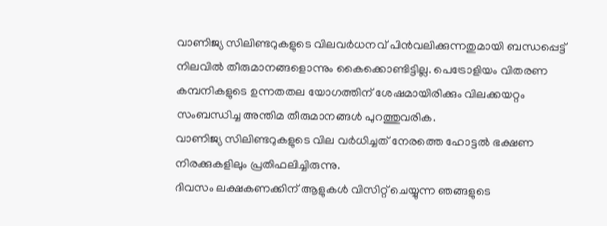വാണിജ്യ സിലിണ്ടറുകളുടെ വിലവർധനവ് പിൻവലിക്കുന്നതുമായി ബന്ധപ്പെട്ട് നിലവിൽ തീരുമാനങ്ങളൊന്നും കൈക്കൊണ്ടിട്ടില്ല. പെട്രോളിയം വിതരണ കമ്പനികളുടെ ഉന്നതതല യോഗത്തിന് ശേഷമായിരിക്കും വിലക്കയറ്റം സംബന്ധിച്ച അന്തിമ തീരുമാനങ്ങൾ പുറത്തുവരിക.
വാണിജ്യ സിലിണ്ടറുകളുടെ വില വർധിച്ചത് നേരത്തെ ഹോട്ടൽ ഭക്ഷണ നിരക്കുകളിലും പ്രതിഫലിച്ചിരുന്നു.
ദിവസം ലക്ഷകണക്കിന് ആളുകൾ വിസിറ്റ് ചെയ്യുന്ന ഞങ്ങളുടെ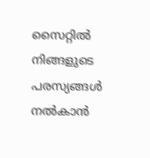സൈറ്റിൽ നിങ്ങളുടെ പരസ്യങ്ങൾ നൽകാൻ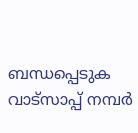ബന്ധപ്പെടുക വാട്സാപ്പ് നമ്പർ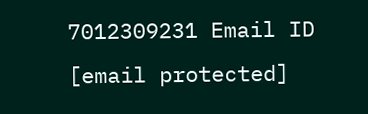7012309231 Email ID [email protected]